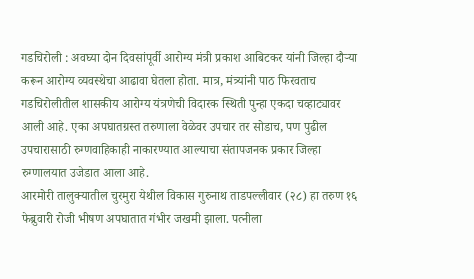गडचिरोली : अवघ्या दोन दिवसांपूर्वी आरोग्य मंत्री प्रकाश आबिटकर यांनी जिल्हा दौऱ्या करून आरोग्य व्यवस्थेचा आढावा घेतला होता. मात्र, मंत्र्यांनी पाठ फिरवताच गडचिरोलीतील शासकीय आरोग्य यंत्रणेची विदारक स्थिती पुन्हा एकदा चव्हाट्यावर आली आहे. एका अपघातग्रस्त तरुणाला वेळेवर उपचार तर सोडाच, पण पुढील उपचारासाठी रुग्णवाहिकाही नाकारण्यात आल्याचा संतापजनक प्रकार जिल्हा रुग्णालयात उजेडात आला आहे.
आरमोरी तालुक्यातील चुरमुरा येथील विकास गुरुनाथ ताडपल्लीवार (२८) हा तरुण १६ फेब्रुवारी रोजी भीषण अपघातात गंभीर जखमी झाला. पत्नीला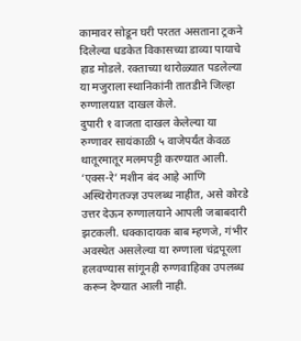कामावर सोडून घरी परतत असताना ट्रकने दिलेल्या धडकेत विकासच्या डाव्या पायाचे हाड मोडले. रक्ताच्या थारोळ्यात पडलेल्या या मजुराला स्थानिकांनी तातडीने जिल्हा रुग्णालयात दाखल केले.
दुपारी १ वाजता दाखल केलेल्या या रुग्णावर सायंकाळी ५ वाजेपर्यंत केवळ थातूरमातूर मलमपट्टी करण्यात आली. ‘एक्स-रे’ मशीन बंद आहे आणि अस्थिरोगतज्ज्ञ उपलब्ध नाहीत, असे कोरडे उत्तर देऊन रुग्णालयाने आपली जबाबदारी झटकली. धक्कादायक बाब म्हणजे, गंभीर अवस्थेत असलेल्या या रुग्णाला चंद्रपूरला हलवण्यास सांगूनही रुग्णवाहिका उपलब्ध करून देण्यात आली नाही.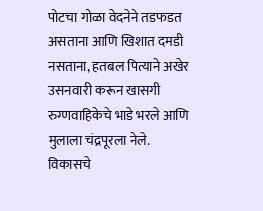पोटचा गोळा वेदनेने तडफडत असताना आणि खिशात दमडी नसताना, हतबल पित्याने अखेर उसनवारी करून खासगी रुग्णवाहिकेचे भाडे भरले आणि मुलाला चंद्रपूरला नेले.
विकासचे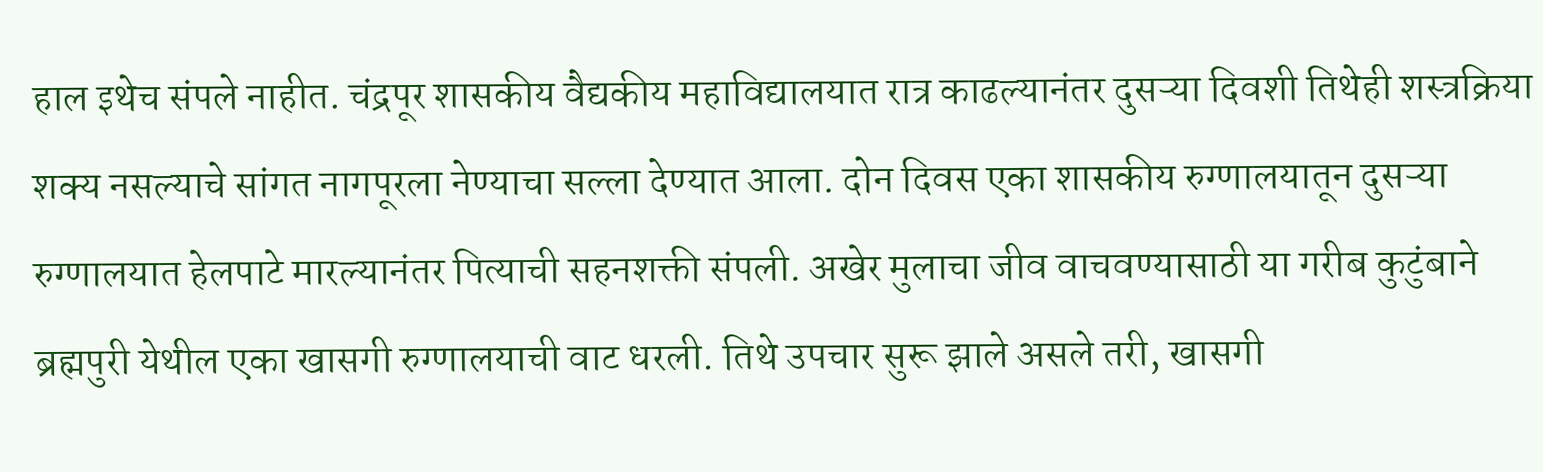हाल इथेच संपले नाहीत. चंद्रपूर शासकीय वैद्यकीय महाविद्यालयात रात्र काढल्यानंतर दुसऱ्या दिवशी तिथेही शस्त्रक्रिया शक्य नसल्याचे सांगत नागपूरला नेण्याचा सल्ला देण्यात आला. दोन दिवस एका शासकीय रुग्णालयातून दुसऱ्या रुग्णालयात हेलपाटे मारल्यानंतर पित्याची सहनशक्ती संपली. अखेर मुलाचा जीव वाचवण्यासाठी या गरीब कुटुंबाने ब्रह्मपुरी येथील एका खासगी रुग्णालयाची वाट धरली. तिथे उपचार सुरू झाले असले तरी, खासगी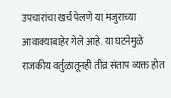उपचारांचा खर्च पेलणे या मजुराच्या आवाक्याबाहेर गेले आहे. या घटनेमुळे राजकीय वर्तुळातूनही तीव्र संताप व्यक्त होत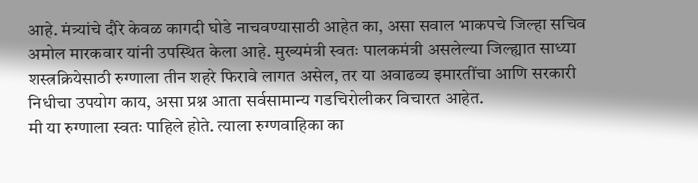आहे. मंत्र्यांचे दौरे केवळ कागदी घोडे नाचवण्यासाठी आहेत का, असा सवाल भाकपचे जिल्हा सचिव अमोल मारकवार यांनी उपस्थित केला आहे. मुख्यमंत्री स्वतः पालकमंत्री असलेल्या जिल्ह्यात साध्या शस्त्रक्रियेसाठी रुग्णाला तीन शहरे फिरावे लागत असेल, तर या अवाढव्य इमारतींचा आणि सरकारी निधीचा उपयोग काय, असा प्रश्न आता सर्वसामान्य गडचिरोलीकर विचारत आहेत.
मी या रुग्णाला स्वतः पाहिले होते. त्याला रुग्णवाहिका का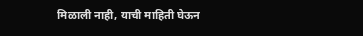मिळाली नाही, याची माहिती घेऊन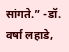सांगते.” -डॉ. वर्षा लहाडे,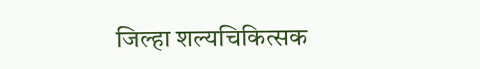जिल्हा शल्यचिकित्सक